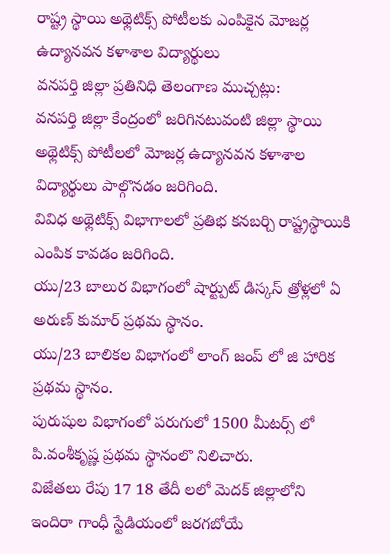రాష్ట్ర స్థాయి అథ్లెటిక్స్ పోటీలకు ఎంపికైన మోజర్ల ఉద్యానవన కళాశాల విద్యార్థులు
వనపర్తి జిల్లా ప్రతినిధి తెలంగాణ ముచ్చట్లు:
వనపర్తి జిల్లా కేంద్రంలో జరిగినటువంటి జిల్లా స్థాయి అథ్లెటిక్స్ పోటీలలో మోజర్ల ఉద్యానవన కళాశాల విద్యార్థులు పాల్గొనడం జరిగింది.
వివిధ అథ్లెటిక్స్ విభాగాలలో ప్రతిభ కనబర్చి రాష్ట్రస్థాయికి ఎంపిక కావడం జరిగింది.
యు/23 బాలుర విభాగంలో షార్ట్పుట్ డిస్కస్ త్రోళ్లలో ఏ అరుణ్ కుమార్ ప్రథమ స్థానం.
యు/23 బాలికల విభాగంలో లాంగ్ జంప్ లో జి హారిక ప్రథమ స్థానం.
పురుషుల విభాగంలో పరుగులో 1500 మీటర్స్ లో
పి.వంశీకృష్ణ ప్రథమ స్థానంలొ నిలిచారు.
విజేతలు రేపు 17 18 తేదీ లలో మెదక్ జిల్లాలోని ఇందిరా గాంధీ స్టేడియంలో జరగబోయే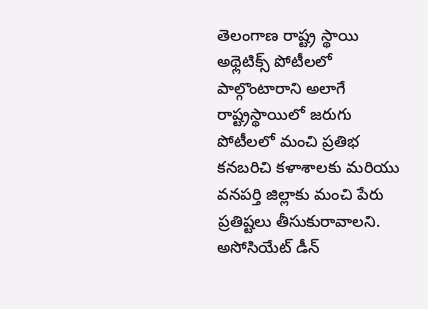తెలంగాణ రాష్ట్ర స్థాయి అథ్లెటిక్స్ పోటీలలో పాల్గొంటారాని అలాగే రాష్ట్రస్థాయిలో జరుగు పోటీలలో మంచి ప్రతిభ కనబరిచి కళాశాలకు మరియు వనపర్తి జిల్లాకు మంచి పేరు ప్రతిష్టలు తీసుకురావాలని.
అసోసియేట్ డీన్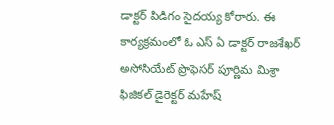డాక్టర్ పిడిగం సైదయ్య కోరారు. ఈ కార్యక్రమంలో ఓ ఎస్ ఏ డాక్టర్ రాజశేఖర్ అసోసియేట్ ప్రొఫెసర్ పూర్ణిమ మిశ్రా ఫిజికల్ డైరెక్టర్ మహేష్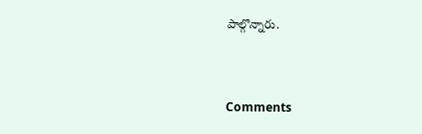పాల్గొన్నారు.


Comments